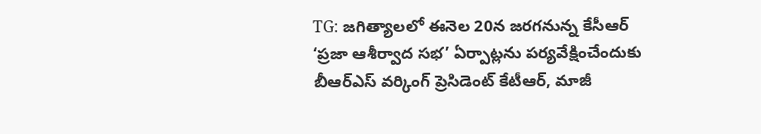TG: జగిత్యాలలో ఈనెల 20న జరగనున్న కేసీఆర్ ‘ప్రజా ఆశీర్వాద సభ’ ఏర్పాట్లను పర్యవేక్షించేందుకు బీఆర్ఎస్ వర్కింగ్ ప్రెసిడెంట్ కేటీఆర్, మాజీ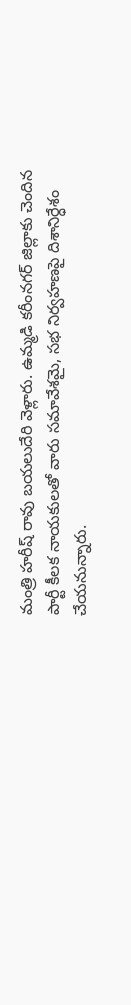మంత్రి హరీష్ రావు బయలుదేరి వెళ్లారు. ఉమ్మడి కరీంనగర్ జిల్లాకు చెందిన పార్టీ కీలక నాయకులతో వారు సమావేశమై, సభ నిర్వహణపై దిశానిర్ధేశం చేయనున్నారు.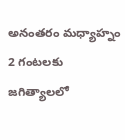అనంతరం మధ్యాహ్నం 2 గంటలకు జగిత్యాలలో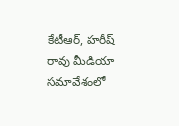కేటీఆర్, హరీష్ రావు మీడియా సమావేశంలో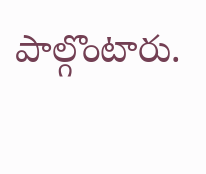పాల్గొంటారు.